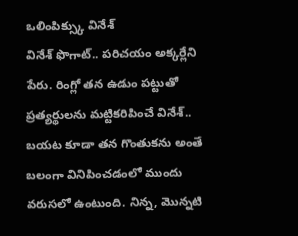ఒలింపిక్స్కు వినేశ్
వినేశ్ ఫొగాట్.. పరిచయం అక్కర్లేని పేరు. రింగ్లో తన ఉడుం పట్టుతో ప్రత్యర్థులను మట్టికరిపించే వినేశ్.. బయట కూడా తన గొంతుకను అంతే బలంగా వినిపించడంలో ముందు వరుసలో ఉంటుంది. నిన్న, మొన్నటి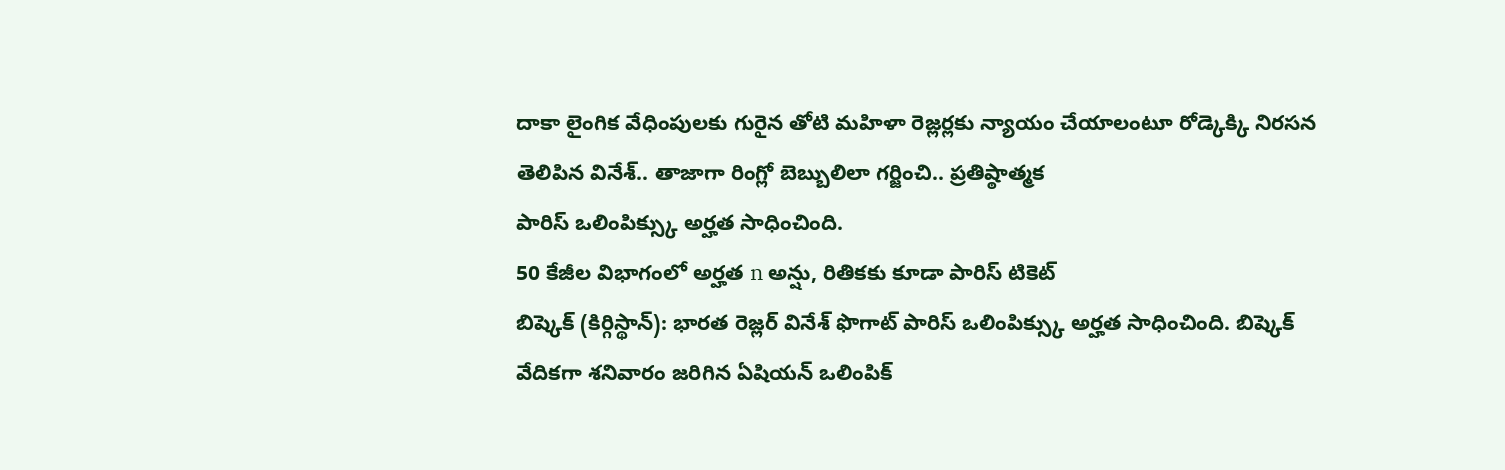దాకా లైంగిక వేధింపులకు గురైన తోటి మహిళా రెజ్లర్లకు న్యాయం చేయాలంటూ రోడ్కెక్కి నిరసన తెలిపిన వినేశ్.. తాజాగా రింగ్లో బెబ్బులిలా గర్జించి.. ప్రతిష్ఠాత్మక
పారిస్ ఒలింపిక్స్కు అర్హత సాధించింది.
50 కేజీల విభాగంలో అర్హత n అన్షు, రితికకు కూడా పారిస్ టికెట్
బిష్కెక్ (కిర్గిస్థాన్): భారత రెజ్లర్ వినేశ్ ఫొగాట్ పారిస్ ఒలింపిక్స్కు అర్హత సాధించింది. బిష్కెక్ వేదికగా శనివారం జరిగిన ఏషియన్ ఒలింపిక్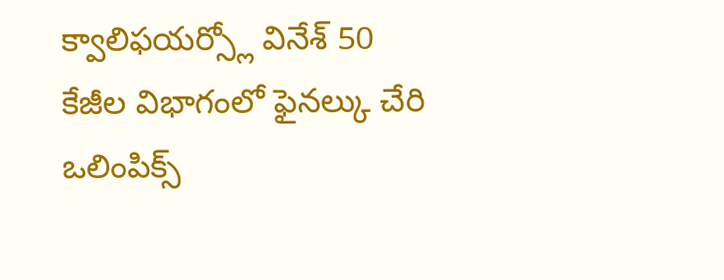క్వాలిఫయర్స్లో వినేశ్ 50 కేజీల విభాగంలో ఫైనల్కు చేరి ఒలింపిక్స్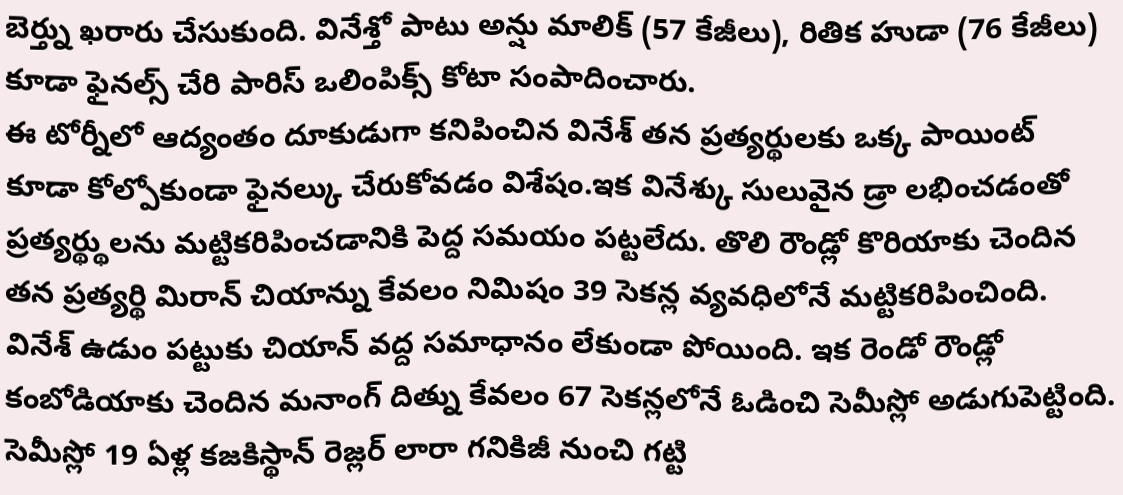బెర్త్ను ఖరారు చేసుకుంది. వినేశ్తో పాటు అన్షు మాలిక్ (57 కేజీలు), రితిక హుడా (76 కేజీలు) కూడా ఫైనల్స్ చేరి పారిస్ ఒలింపిక్స్ కోటా సంపాదించారు.
ఈ టోర్నీలో ఆద్యంతం దూకుడుగా కనిపించిన వినేశ్ తన ప్రత్యర్థులకు ఒక్క పాయింట్ కూడా కోల్పోకుండా ఫైనల్కు చేరుకోవడం విశేషం.ఇక వినేశ్కు సులువైన డ్రా లభించడంతో ప్రత్యర్థ్థులను మట్టికరిపించడానికి పెద్ద సమయం పట్టలేదు. తొలి రౌండ్లో కొరియాకు చెందిన తన ప్రత్యర్థి మిరాన్ చియాన్ను కేవలం నిమిషం 39 సెకన్ల వ్యవధిలోనే మట్టికరిపించింది. వినేశ్ ఉడుం పట్టుకు చియాన్ వద్ద సమాధానం లేకుండా పోయింది. ఇక రెండో రౌండ్లో కంబోడియాకు చెందిన మనాంగ్ దిత్ను కేవలం 67 సెకన్లలోనే ఓడించి సెమీస్లో అడుగుపెట్టింది.
సెమీస్లో 19 ఏళ్ల కజకిస్థాన్ రెజ్లర్ లారా గనికిజీ నుంచి గట్టి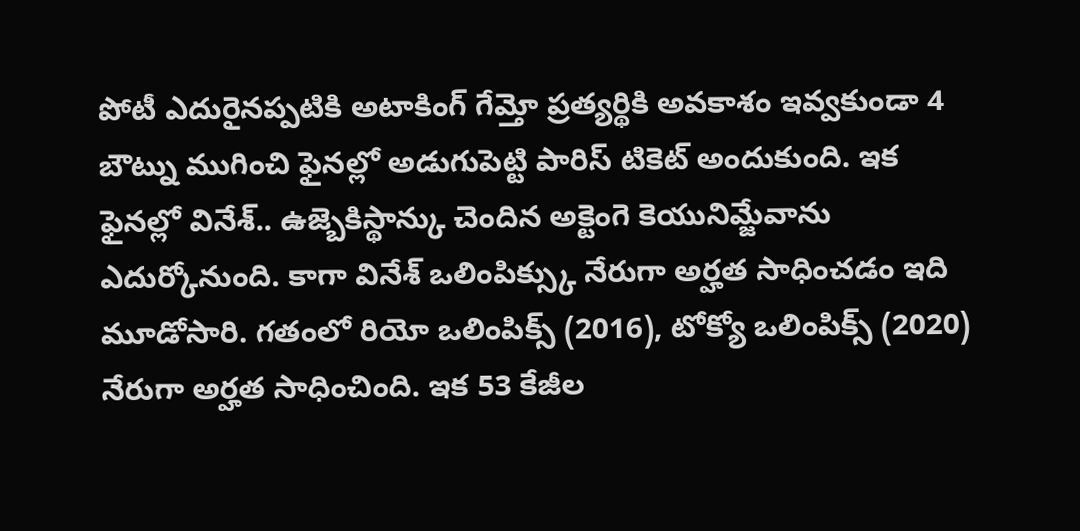పోటీ ఎదురైనప్పటికి అటాకింగ్ గేమ్తో ప్రత్యర్థికి అవకాశం ఇవ్వకుండా 4 బౌట్ను ముగించి ఫైనల్లో అడుగుపెట్టి పారిస్ టికెట్ అందుకుంది. ఇక ఫైనల్లో వినేశ్.. ఉజ్బెకిస్థాన్కు చెందిన అక్టెంగె కెయునిమ్జేవాను ఎదుర్కోనుంది. కాగా వినేశ్ ఒలింపిక్స్కు నేరుగా అర్హత సాధించడం ఇది మూడోసారి. గతంలో రియో ఒలింపిక్స్ (2016), టోక్యో ఒలింపిక్స్ (2020) నేరుగా అర్హత సాధించింది. ఇక 53 కేజీల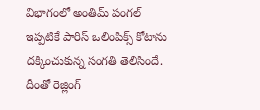విభాగంలో అంతిమ్ పంగల్ ఇప్పటికే పారిస్ ఒలింపిక్స్ కోటాను దక్కించుకున్న సంగతి తెలిసిందే. దీంతో రెజ్లింగ్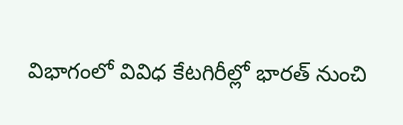విభాగంలో వివిధ కేటగిరీల్లో భారత్ నుంచి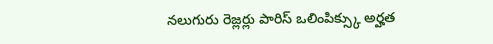నలుగురు రెజ్లర్లు పారిస్ ఒలింపిక్స్కు అర్హత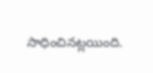సాధించినట్లయింది.